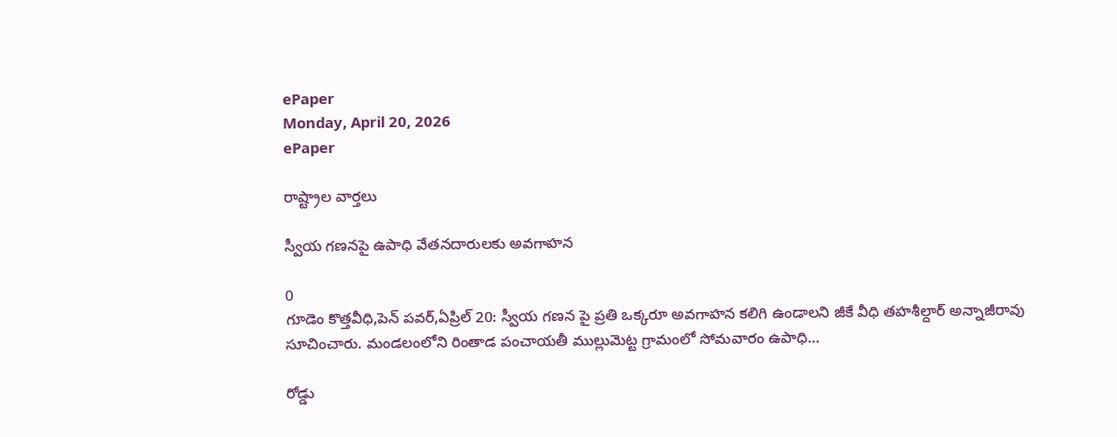ePaper
Monday, April 20, 2026
ePaper

రాష్ట్రాల వార్తలు

స్వీయ గణనపై ఉపాధి వేతనదారులకు అవగాహన

0
గూడెం కొత్తవీధి,పెన్ పవర్,ఏప్రిల్‌ 20: స్వీయ గణన పై ప్రతి ఒక్కరూ అవగాహన కలిగి ఉండాలని జీకే వీధి తహశీల్దార్ అన్నాజీరావు సూచించారు. మండలంలోని రింతాడ పంచాయతీ ముల్లుమెట్ట గ్రామంలో సోమవారం ఉపాధి...

రోడ్డు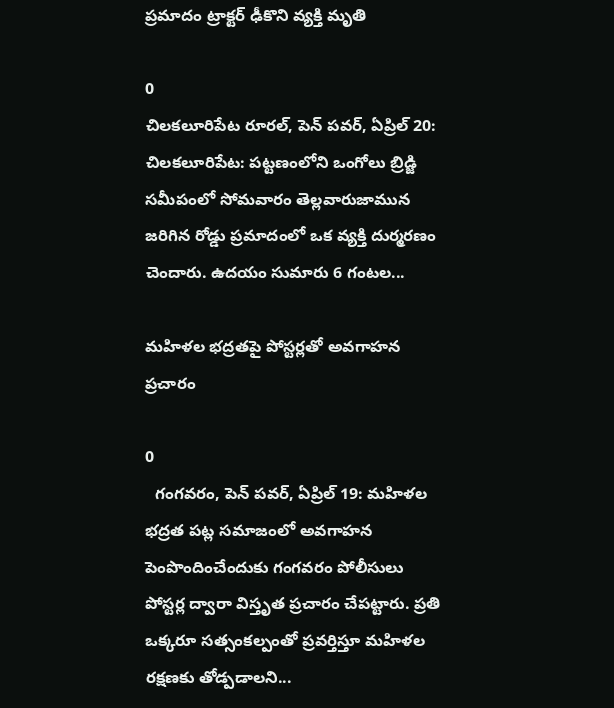ప్రమాదం ట్రాక్టర్ ఢీకొని వ్యక్తి మృతి

0
చిలకలూరిపేట రూరల్, పెన్ పవర్, ఏప్రిల్ 20: చిలకలూరిపేట: పట్టణంలోని ఒంగోలు బ్రిడ్జి సమీపంలో సోమవారం తెల్లవారుజామున జరిగిన రోడ్డు ప్రమాదంలో ఒక వ్యక్తి దుర్మరణం చెందారు. ఉదయం సుమారు 6 గంటల...

మహిళల భద్రతపై పోస్టర్లతో అవగాహన ప్రచారం

0
  గంగవరం, పెన్ పవర్, ఏప్రిల్ 19: మహిళల భద్రత పట్ల సమాజంలో అవగాహన పెంపొందించేందుకు గంగవరం పోలీసులు పోస్టర్ల ద్వారా విస్తృత ప్రచారం చేపట్టారు. ప్రతి ఒక్కరూ సత్సంకల్పంతో ప్రవర్తిస్తూ మహిళల రక్షణకు తోడ్పడాలని...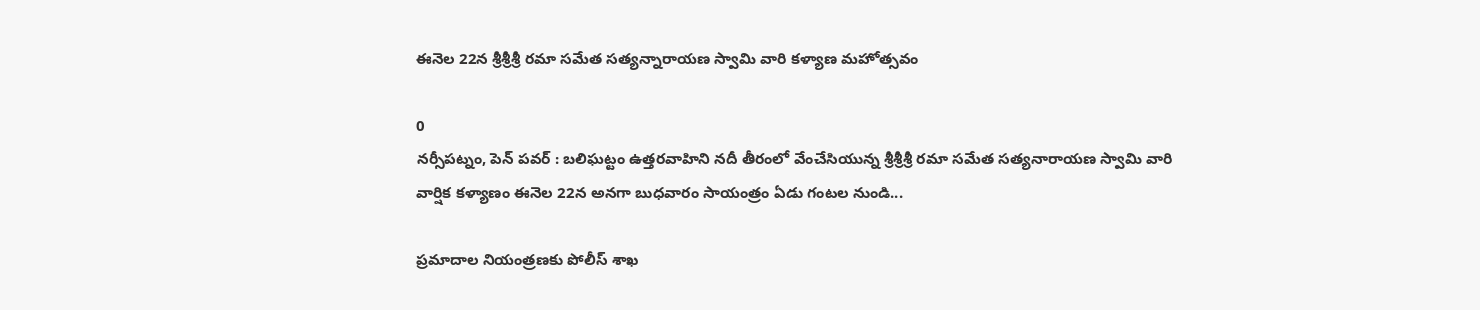ఈనెల 22న శ్రీశ్రీశ్రీ రమా సమేత సత్యన్నారాయణ స్వామి వారి కళ్యాణ మహోత్సవం

0
నర్సీపట్నం, పెన్ పవర్ : బలిఘట్టం ఉత్తరవాహిని నదీ తీరంలో వేంచేసియున్న శ్రీశ్రీశ్రీ రమా సమేత సత్యనారాయణ స్వామి వారి వార్షిక కళ్యాణం ఈనెల 22న అనగా బుధవారం సాయంత్రం ఏడు గంటల నుండి...

ప్రమాదాల నియంత్రణకు పోలీస్ శాఖ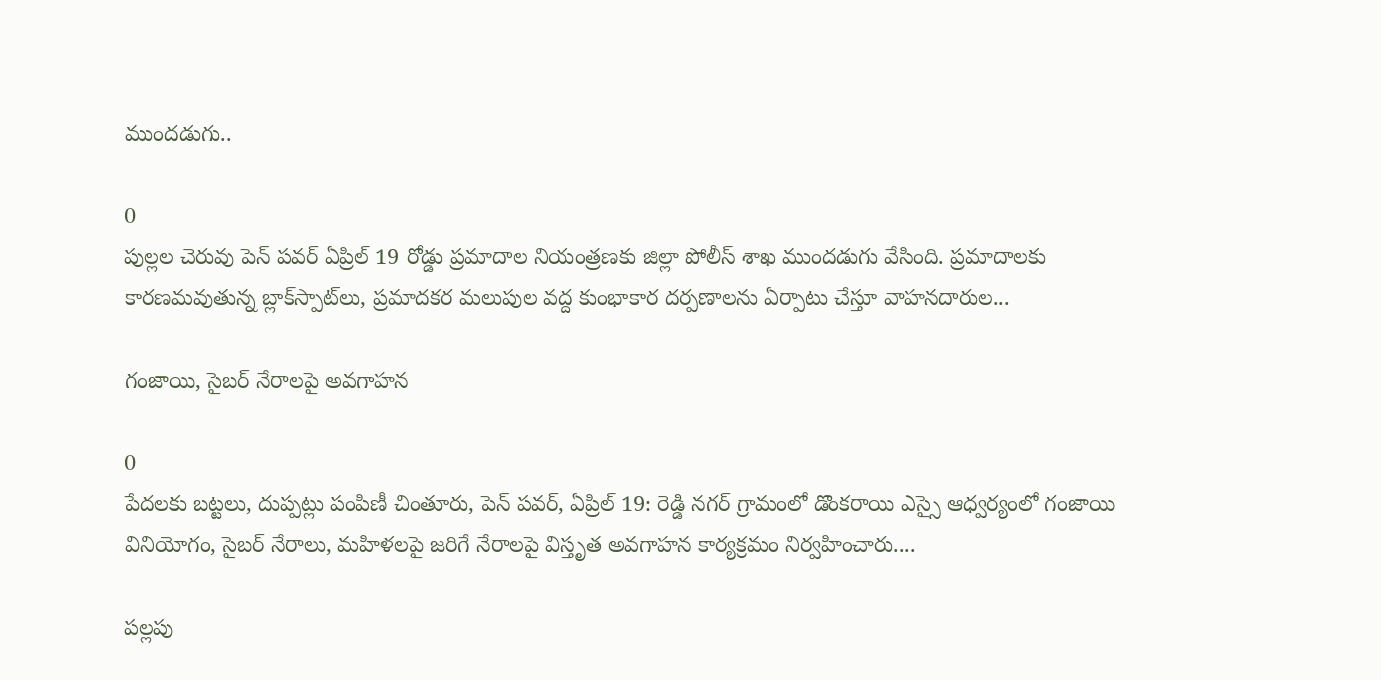ముందడుగు..

0
పుల్లల చెరువు పెన్ పవర్ ఏప్రిల్ 19 రోడ్డు ప్రమాదాల నియంత్రణకు జిల్లా పోలీస్ శాఖ ముందడుగు వేసింది. ప్రమాదాలకు కారణమవుతున్న బ్లాక్‌స్పాట్‌లు, ప్రమాదకర మలుపుల వద్ద కుంభాకార దర్పణాలను ఏర్పాటు చేస్తూ వాహనదారుల...

గంజాయి, సైబర్ నేరాలపై అవగాహన

0
పేదలకు బట్టలు, దుప్పట్లు పంపిణీ చింతూరు, పెన్ పవర్, ఏప్రిల్ 19: రెడ్డి నగర్ గ్రామంలో డొంకరాయి ఎస్సై ఆధ్వర్యంలో గంజాయి వినియోగం, సైబర్ నేరాలు, మహిళలపై జరిగే నేరాలపై విస్తృత అవగాహన కార్యక్రమం నిర్వహించారు....

పల్లపు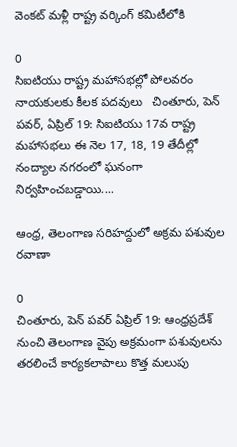వెంకట్ మళ్లీ రాష్ట్ర వర్కింగ్ కమిటీలోకి

0
సిఐటియు రాష్ట్ర మహాసభల్లో పోలవరం నాయకులకు కీలక పదవులు   చింతూరు, పెన్ పవర్, ఏప్రిల్ 19: సిఐటియు 17వ రాష్ట్ర మహాసభలు ఈ నెల 17, 18, 19 తేదీల్లో నంద్యాల నగరంలో ఘనంగా నిర్వహించబడ్డాయి....

ఆంధ్ర, తెలంగాణ సరిహద్దులో అక్రమ పశువుల రవాణా

0
చింతూరు, పెన్ పవర్ ఏప్రిల్ 19: ఆంధ్రప్రదేశ్ నుంచి తెలంగాణ వైపు అక్రమంగా పశువులను తరలించే కార్యకలాపాలు కొత్త మలుపు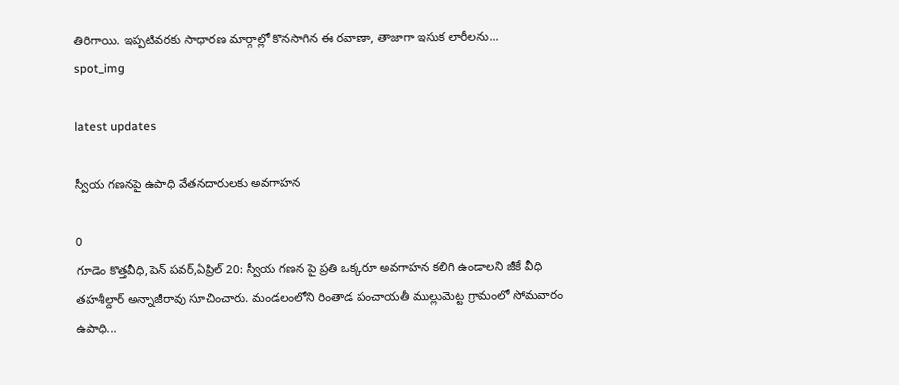తిరిగాయి. ఇప్పటివరకు సాధారణ మార్గాల్లో కొనసాగిన ఈ రవాణా, తాజాగా ఇసుక లారీలను...
spot_img

latest updates

స్వీయ గణనపై ఉపాధి వేతనదారులకు అవగాహన

0
గూడెం కొత్తవీధి,పెన్ పవర్,ఏప్రిల్‌ 20: స్వీయ గణన పై ప్రతి ఒక్కరూ అవగాహన కలిగి ఉండాలని జీకే వీధి తహశీల్దార్ అన్నాజీరావు సూచించారు. మండలంలోని రింతాడ పంచాయతీ ముల్లుమెట్ట గ్రామంలో సోమవారం ఉపాధి...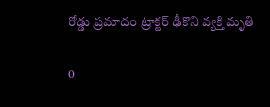రోడ్డు ప్రమాదం ట్రాక్టర్ ఢీకొని వ్యక్తి మృతి

0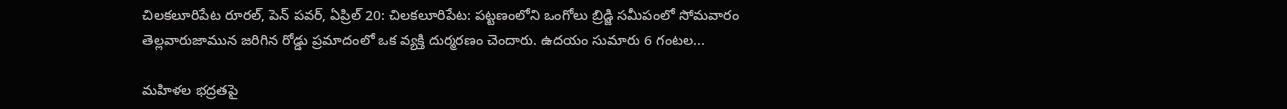చిలకలూరిపేట రూరల్, పెన్ పవర్, ఏప్రిల్ 20: చిలకలూరిపేట: పట్టణంలోని ఒంగోలు బ్రిడ్జి సమీపంలో సోమవారం తెల్లవారుజామున జరిగిన రోడ్డు ప్రమాదంలో ఒక వ్యక్తి దుర్మరణం చెందారు. ఉదయం సుమారు 6 గంటల...

మహిళల భద్రతపై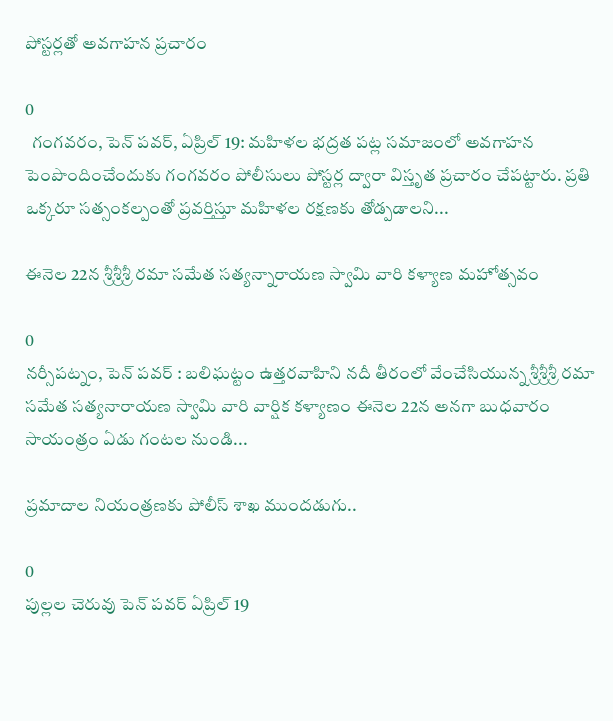పోస్టర్లతో అవగాహన ప్రచారం

0
  గంగవరం, పెన్ పవర్, ఏప్రిల్ 19: మహిళల భద్రత పట్ల సమాజంలో అవగాహన పెంపొందించేందుకు గంగవరం పోలీసులు పోస్టర్ల ద్వారా విస్తృత ప్రచారం చేపట్టారు. ప్రతి ఒక్కరూ సత్సంకల్పంతో ప్రవర్తిస్తూ మహిళల రక్షణకు తోడ్పడాలని...

ఈనెల 22న శ్రీశ్రీశ్రీ రమా సమేత సత్యన్నారాయణ స్వామి వారి కళ్యాణ మహోత్సవం

0
నర్సీపట్నం, పెన్ పవర్ : బలిఘట్టం ఉత్తరవాహిని నదీ తీరంలో వేంచేసియున్న శ్రీశ్రీశ్రీ రమా సమేత సత్యనారాయణ స్వామి వారి వార్షిక కళ్యాణం ఈనెల 22న అనగా బుధవారం సాయంత్రం ఏడు గంటల నుండి...

ప్రమాదాల నియంత్రణకు పోలీస్ శాఖ ముందడుగు..

0
పుల్లల చెరువు పెన్ పవర్ ఏప్రిల్ 19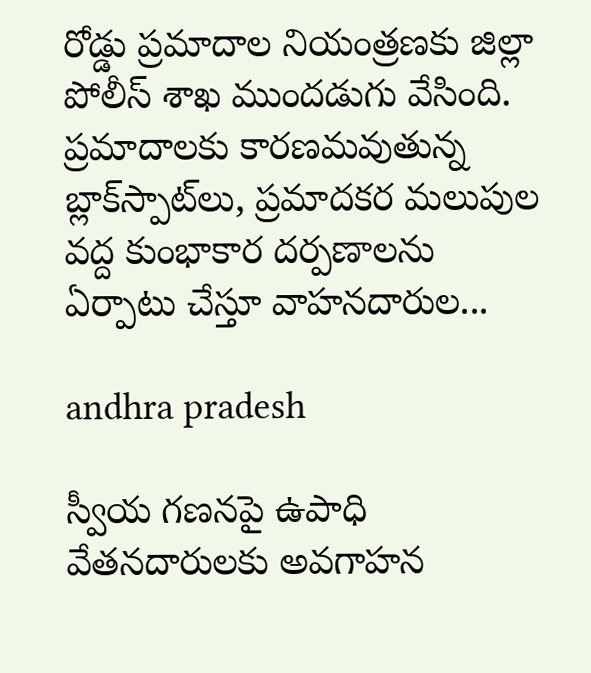రోడ్డు ప్రమాదాల నియంత్రణకు జిల్లా పోలీస్ శాఖ ముందడుగు వేసింది. ప్రమాదాలకు కారణమవుతున్న బ్లాక్‌స్పాట్‌లు, ప్రమాదకర మలుపుల వద్ద కుంభాకార దర్పణాలను ఏర్పాటు చేస్తూ వాహనదారుల...

andhra pradesh

స్వీయ గణనపై ఉపాధి వేతనదారులకు అవగాహన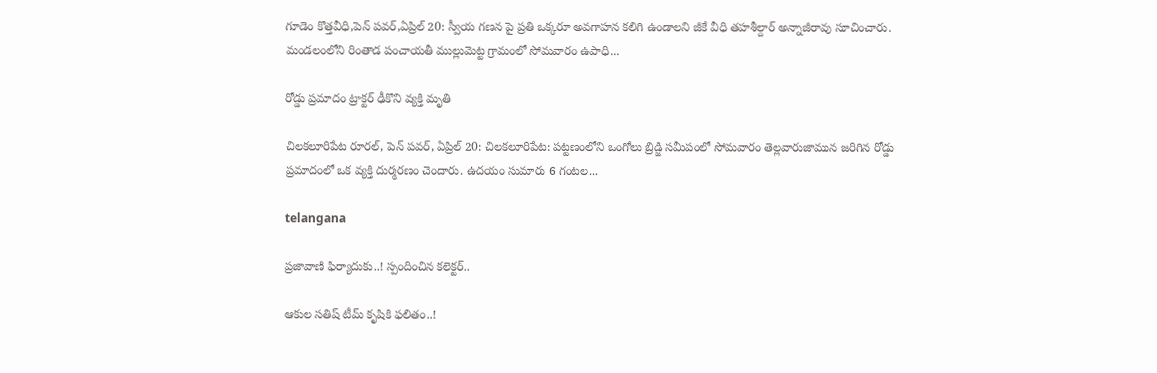గూడెం కొత్తవీధి,పెన్ పవర్,ఏప్రిల్‌ 20: స్వీయ గణన పై ప్రతి ఒక్కరూ అవగాహన కలిగి ఉండాలని జీకే వీధి తహశీల్దార్ అన్నాజీరావు సూచించారు. మండలంలోని రింతాడ పంచాయతీ ముల్లుమెట్ట గ్రామంలో సోమవారం ఉపాధి...

రోడ్డు ప్రమాదం ట్రాక్టర్ ఢీకొని వ్యక్తి మృతి

చిలకలూరిపేట రూరల్, పెన్ పవర్, ఏప్రిల్ 20: చిలకలూరిపేట: పట్టణంలోని ఒంగోలు బ్రిడ్జి సమీపంలో సోమవారం తెల్లవారుజామున జరిగిన రోడ్డు ప్రమాదంలో ఒక వ్యక్తి దుర్మరణం చెందారు. ఉదయం సుమారు 6 గంటల...

telangana

ప్రజావాణి ఫిర్యాదుకు..! స్పందించిన కలెక్టర్..

ఆకుల సతిష్ టీమ్ కృషికి ఫలితం..!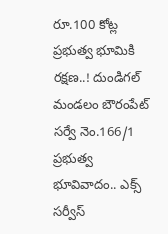రూ.100 కోట్ల ప్రభుత్వ భూమికి రక్షణ..! దుండిగల్‌ మండలం బౌరంపేట్ సర్వే నెం.166/1 ప్రభుత్వ భూవివాదం.. ఎక్స్ సర్వీస్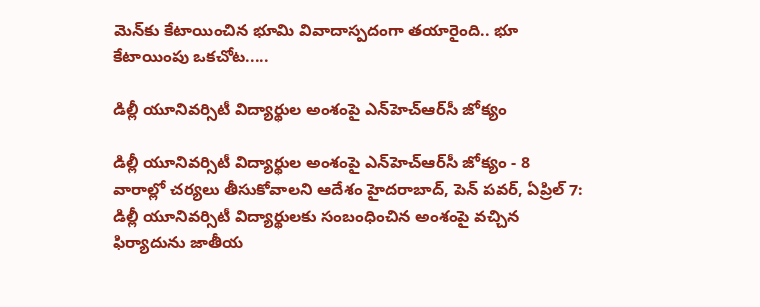మెన్‌కు కేటాయించిన భూమి వివాదాస్పదంగా తయారైంది.. భూ కేటాయింపు ఒకచోట.....

డిల్లీ యూనివర్సిటీ విద్యార్థుల అంశంపై ఎన్‌హెచ్‌ఆర్‌సీ జోక్యం

డిల్లీ యూనివర్సిటీ విద్యార్థుల అంశంపై ఎన్‌హెచ్‌ఆర్‌సీ జోక్యం - 8 వారాల్లో చర్యలు తీసుకోవాలని ఆదేశం హైదరాబాద్, పెన్ పవర్, ఏప్రిల్ 7: డిల్లీ యూనివర్సిటీ విద్యార్థులకు సంబంధించిన అంశంపై వచ్చిన ఫిర్యాదును జాతీయ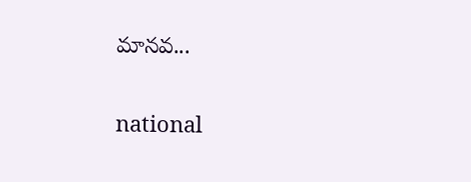మానవ...

national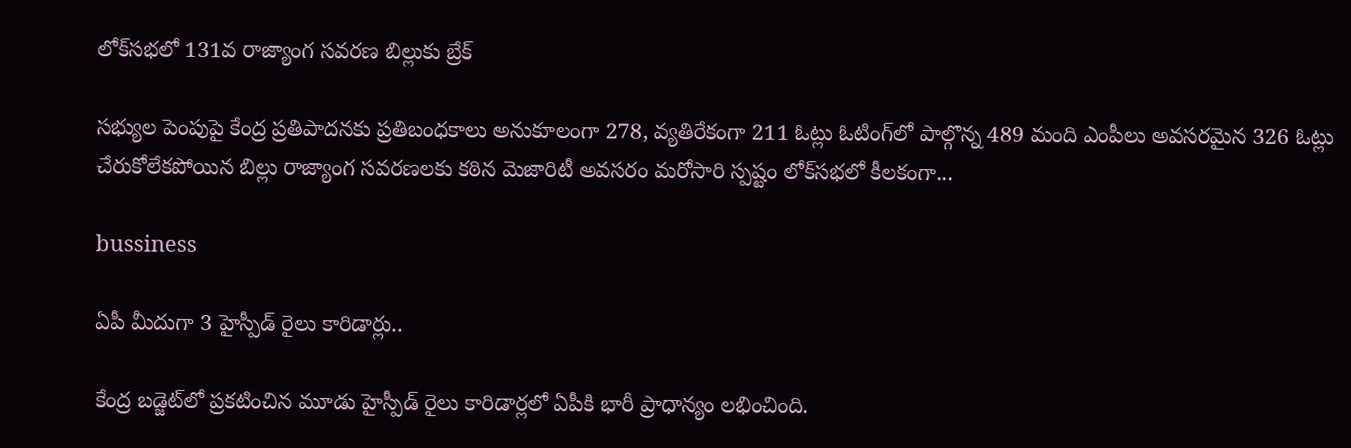లోక్‌సభలో 131వ రాజ్యాంగ సవరణ బిల్లుకు బ్రేక్

సభ్యుల పెంపుపై కేంద్ర ప్రతిపాదనకు ప్రతిబంధకాలు అనుకూలంగా 278, వ్యతిరేకంగా 211 ఓట్లు ఓటింగ్‌లో పాల్గొన్న 489 మంది ఎంపీలు అవసరమైన 326 ఓట్లు చేరుకోలేకపోయిన బిల్లు రాజ్యాంగ సవరణలకు కఠిన మెజారిటీ అవసరం మరోసారి స్పష్టం లోక్‌సభలో కీలకంగా...

bussiness

ఏపీ మీదుగా 3 హైస్పీడ్ రైలు కారిడార్లు..

కేంద్ర బడ్జెట్‌లో ప్రకటించిన మూడు హైస్పీడ్ రైలు కారిడార్లలో ఏపీకి భారీ ప్రాధాన్యం లభించింది.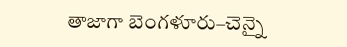తాజాగా బెంగళూరు–చెన్నై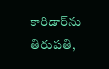కారిడార్‌ను తిరుపతి,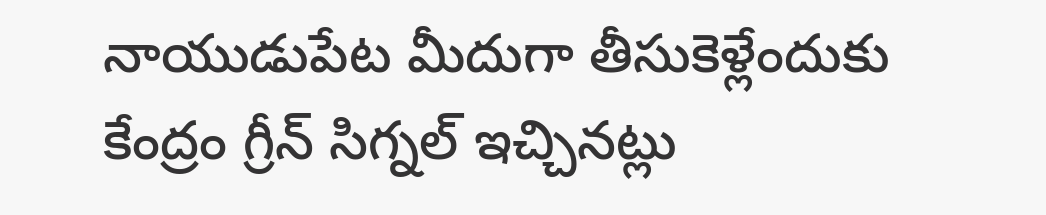నాయుడుపేట మీదుగా తీసుకెళ్లేందుకు కేంద్రం గ్రీన్ సిగ్నల్ ఇచ్చినట్లు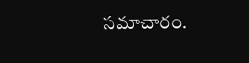సమాచారం.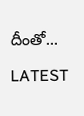దీంతో...

LATEST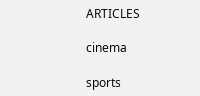ARTICLES

cinema

sports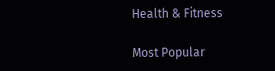Health & Fitness

Most Popular